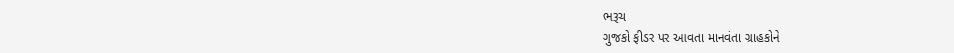ભરૂચ
ગુજકો ફીડર પર આવતા માનવંતા ગ્રાહકોને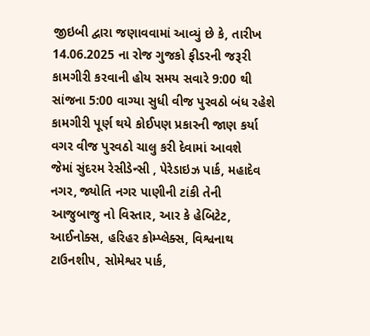જીઇબી દ્વારા જણાવવામાં આવ્યું છે કે, તારીખ 14.06.2025 ના રોજ ગુજકો ફીડરની જરૂરી કામગીરી કરવાની હોય સમય સવારે 9:00 થી સાંજના 5:00 વાગ્યા સુધી વીજ પુરવઠો બંધ રહેશે કામગીરી પૂર્ણ થયે કોઈપણ પ્રકારની જાણ કર્યા વગર વીજ પુરવઠો ચાલુ કરી દેવામાં આવશે
જેમાં સુંદરમ રેસીડેન્સી , પેરેડાઇઝ પાર્ક, મહાદેવ નગર, જ્યોતિ નગર પાણીની ટાંકી તેની આજુબાજુ નો વિસ્તાર, આર કે હેબિટેટ, આઈનોક્સ, હરિહર કોમ્પ્લેક્સ, વિશ્વનાથ ટાઉનશીપ, સોમેશ્વર પાર્ક,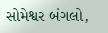સોમેશ્વર બંગલો,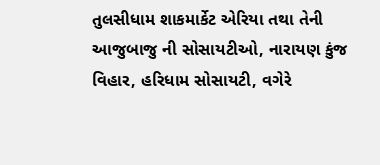તુલસીધામ શાકમાર્કેટ એરિયા તથા તેની આજુબાજુ ની સોસાયટીઓ, નારાયણ કુંજ વિહાર, હરિધામ સોસાયટી, વગેરે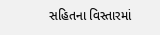સહિતના વિસ્તારમાં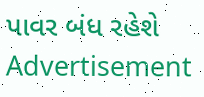પાવર બંધ રહેશે
Advertisement